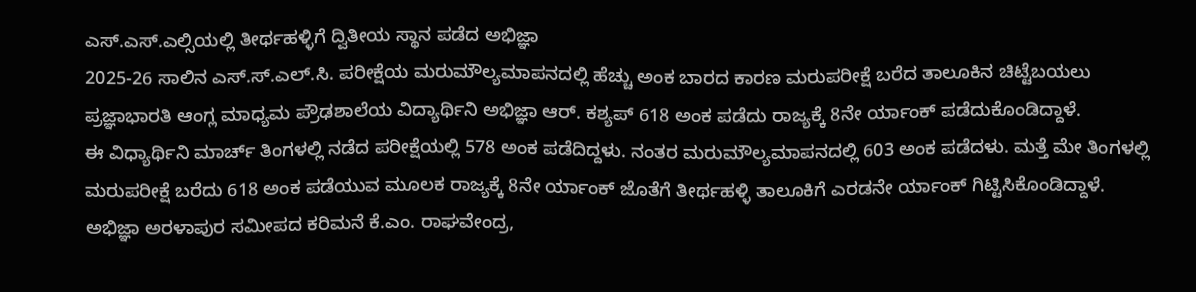ಎಸ್.ಎಸ್.ಎಲ್ಸಿಯಲ್ಲಿ ತೀರ್ಥಹಳ್ಳಿಗೆ ದ್ವಿತೀಯ ಸ್ಥಾನ ಪಡೆದ ಅಭಿಜ್ಞಾ
2025-26 ಸಾಲಿನ ಎಸ್.ಸ್.ಎಲ್.ಸಿ. ಪರೀಕ್ಷೆಯ ಮರುಮೌಲ್ಯಮಾಪನದಲ್ಲಿ ಹೆಚ್ಚು ಅಂಕ ಬಾರದ ಕಾರಣ ಮರುಪರೀಕ್ಷೆ ಬರೆದ ತಾಲೂಕಿನ ಚಿಟ್ಟೆಬಯಲು ಪ್ರಜ್ಞಾಭಾರತಿ ಆಂಗ್ಲ ಮಾಧ್ಯಮ ಪ್ರೌಢಶಾಲೆಯ ವಿದ್ಯಾರ್ಥಿನಿ ಅಭಿಜ್ಞಾ ಆರ್. ಕಶ್ಯಪ್ 618 ಅಂಕ ಪಡೆದು ರಾಜ್ಯಕ್ಕೆ 8ನೇ ರ್ಯಾಂಕ್ ಪಡೆದುಕೊಂಡಿದ್ದಾಳೆ.
ಈ ವಿಧ್ಯಾರ್ಥಿನಿ ಮಾರ್ಚ್ ತಿಂಗಳಲ್ಲಿ ನಡೆದ ಪರೀಕ್ಷೆಯಲ್ಲಿ 578 ಅಂಕ ಪಡೆದಿದ್ದಳು. ನಂತರ ಮರುಮೌಲ್ಯಮಾಪನದಲ್ಲಿ 603 ಅಂಕ ಪಡೆದಳು. ಮತ್ತೆ ಮೇ ತಿಂಗಳಲ್ಲಿ ಮರುಪರೀಕ್ಷೆ ಬರೆದು 618 ಅಂಕ ಪಡೆಯುವ ಮೂಲಕ ರಾಜ್ಯಕ್ಕೆ 8ನೇ ರ್ಯಾಂಕ್ ಜೊತೆಗೆ ತೀರ್ಥಹಳ್ಳಿ ತಾಲೂಕಿಗೆ ಎರಡನೇ ರ್ಯಾಂಕ್ ಗಿಟ್ಟಿಸಿಕೊಂಡಿದ್ದಾಳೆ.
ಅಭಿಜ್ಞಾ ಅರಳಾಪುರ ಸಮೀಪದ ಕರಿಮನೆ ಕೆ.ಎಂ. ರಾಘವೇಂದ್ರ,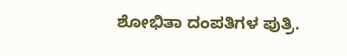ಶೋಭಿತಾ ದಂಪತಿಗಳ ಪುತ್ರಿ.